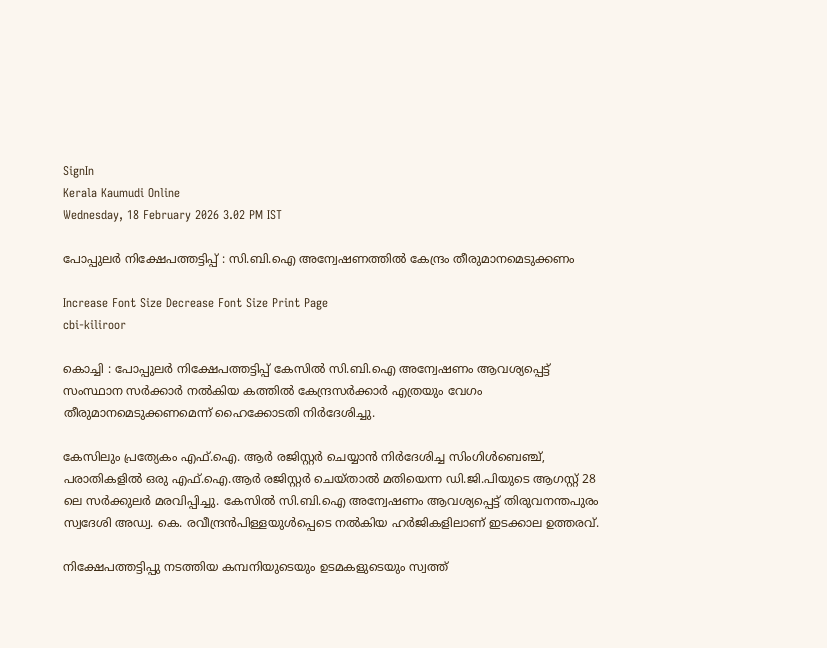SignIn
Kerala Kaumudi Online
Wednesday, 18 February 2026 3.02 PM IST

പോപ്പുലർ നിക്ഷേപത്തട്ടിപ്പ് : സി.ബി.ഐ അന്വേഷണത്തിൽ കേന്ദ്രം തീരുമാനമെടുക്കണം

Increase Font Size Decrease Font Size Print Page
cbi-kiliroor

കൊച്ചി : പോപ്പുലർ നിക്ഷേപത്തട്ടിപ്പ് കേസിൽ സി.ബി.ഐ അന്വേഷണം ആവശ്യപ്പെട്ട് സംസ്ഥാന സർക്കാർ നൽകിയ കത്തിൽ കേന്ദ്രസർക്കാർ എത്രയും വേഗം തീരുമാനമെടുക്കണമെന്ന് ഹൈക്കോടതി നിർദേശിച്ചു.

കേസിലും പ്രത്യേകം എഫ്.ഐ. ആർ രജിസ്റ്റർ ചെയ്യാൻ നിർദേശിച്ച സിംഗിൾബെഞ്ച്, പരാതികളിൽ ഒരു എഫ്.ഐ.ആർ രജിസ്റ്റർ ചെയ്താൽ മതിയെന്ന ഡി.ജി.പിയുടെ ആഗസ്റ്റ് 28 ലെ സർക്കുലർ മരവിപ്പിച്ചു. കേസിൽ സി.ബി.ഐ അന്വേഷണം ആവശ്യപ്പെട്ട് തിരുവനന്തപുരം സ്വദേശി അഡ്വ. കെ. രവീന്ദ്രൻപിള്ളയുൾപ്പെടെ നൽകിയ ഹർജികളിലാണ് ഇടക്കാല ഉത്തരവ്.

നിക്ഷേപത്തട്ടിപ്പു നടത്തിയ കമ്പനിയുടെയും ഉടമകളുടെയും സ്വത്ത്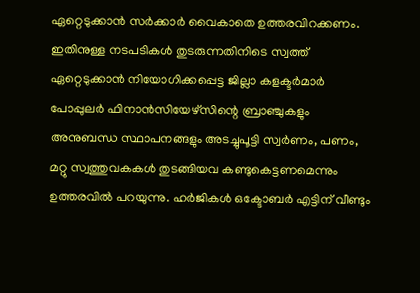ഏറ്റെടുക്കാൻ സർക്കാർ വൈകാതെ ഉത്തരവിറക്കണം. ഇതിനുള്ള നടപടികൾ തുടരുന്നതിനിടെ സ്വത്ത് ഏറ്റെടുക്കാൻ നിയോഗിക്കപ്പെട്ട ജില്ലാ കളക്ടർമാർ പോപ്പുലർ ഫിനാൻസിയേഴ്സിന്റെ ബ്രാഞ്ചുകളും അനുബന്ധ സ്ഥാപനങ്ങളും അടച്ചുപൂട്ടി സ്വർണം, പണം, മറ്റു സ്വത്തുവകകൾ തുടങ്ങിയവ കണ്ടുകെട്ടണമെന്നും ഉത്തരവിൽ പറയുന്നു. ഹർജികൾ ഒക്ടോബർ എട്ടിന് വീണ്ടും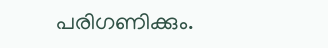പരിഗണിക്കും.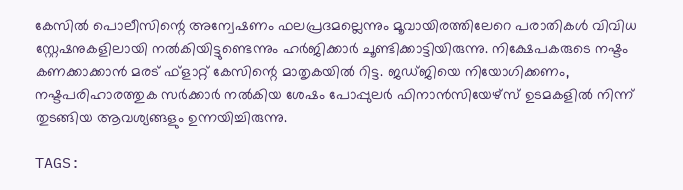കേസിൽ പൊലീസിന്റെ അന്വേഷണം ഫലപ്രദമല്ലെന്നും മൂവായിരത്തിലേറെ പരാതികൾ വിവിധ സ്റ്റേഷനുകളിലായി നൽകിയിട്ടുണ്ടെന്നും ഹർജിക്കാർ ചൂണ്ടിക്കാട്ടിയിരുന്നു. നിക്ഷേപകരുടെ നഷ്ടം കണക്കാക്കാൻ മരട് ഫ്ളാറ്റ് കേസിന്റെ മാതൃകയിൽ റിട്ട. ജഡ്ജിയെ നിയോഗിക്കണം, നഷ്ടപരിഹാരത്തുക സർക്കാർ നൽകിയ ശേഷം പോപ്പുലർ ഫിനാൻസിയേഴ്സ് ഉടമകളിൽ നിന്ന് തുടങ്ങിയ ആവശ്യങ്ങളും ഉന്നയിച്ചിരുന്നു.

TAGS: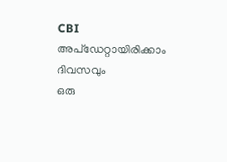CBI
അപ്ഡേറ്റായിരിക്കാം ദിവസവും
ഒരു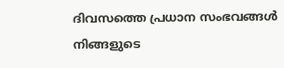ദിവസത്തെ പ്രധാന സംഭവങ്ങൾ നിങ്ങളുടെ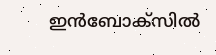ഇൻബോക്സിൽ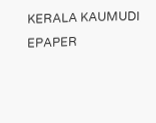KERALA KAUMUDI EPAPER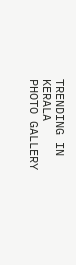TRENDING IN KERALA
PHOTO GALLERY